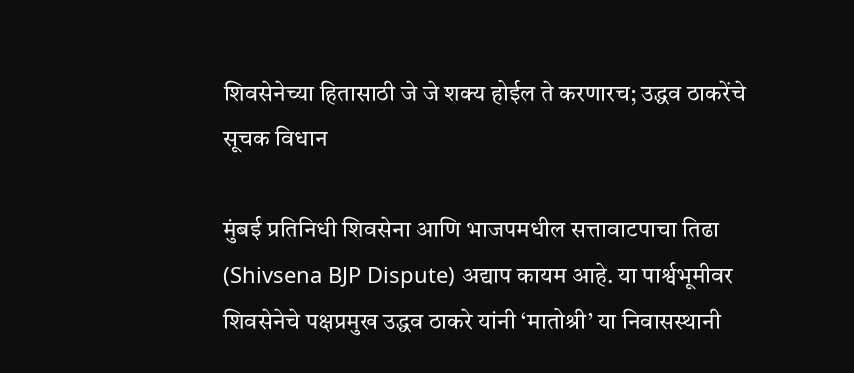शिवसेनेच्या हितासाठी जे जे शक्य होईल ते करणारच; उद्धव ठाकरेंचे सूचक विधान

मुंबई प्रतिनिधी शिवसेना आणि भाजपमधील सत्तावाटपाचा तिढा (Shivsena BJP Dispute) अद्याप कायम आहे. या पार्श्वभूमीवर शिवसेनेचे पक्षप्रमुख उद्धव ठाकरे यांनी ‘मातोश्री’ या निवासस्थानी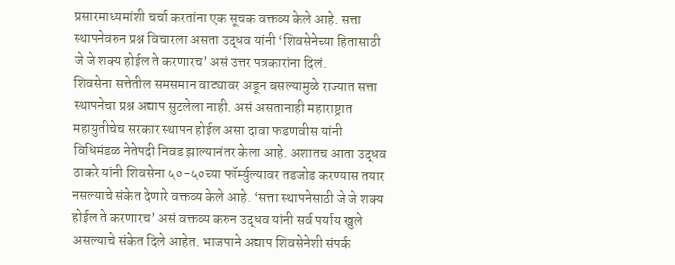प्रसारमाध्यमांशी चर्चा करतांना एक सूचक वक्तव्य केले आहे. सत्ता स्थापनेवरुन प्रश्न विचारला असता उद्धव यांनी ‘शिवसेनेच्या हितासाठी जे जे शक्य होईल ते करणारच’ असं उत्तर पत्रकारांना दिलं.
शिवसेना सत्तेतील समसमान वाट्यावर अडून बसल्यामुळे राज्यात सत्ता स्थापनेचा प्रश्न अद्याप सुटलेला नाही. असं असतानाही महाराष्ट्रात महायुतीचेच सरकार स्थापन होईल असा दावा फडणवीस यांनी विधिमंडळ नेतेपदी निवड झाल्यानंतर केला आहे. अशातच आता उद्धव ठाकरे यांनी शिवसेना ५०-५०च्या फॉर्म्युल्यावर तडजोड करण्यास तयार नसल्याचे संकेत देणारे वक्तव्य केले आहे. ‘सत्ता स्थापनेसाठी जे जे शक्य होईल ते करणारच’ असं वक्तव्य करुन उद्धव यांनी सर्व पर्याय खुले असल्याचे संकेत दिले आहेत. भाजपाने अद्याप शिवसेनेशी संपर्क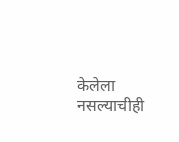केलेला नसल्याचीही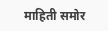माहिती समोर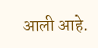आली आहे.